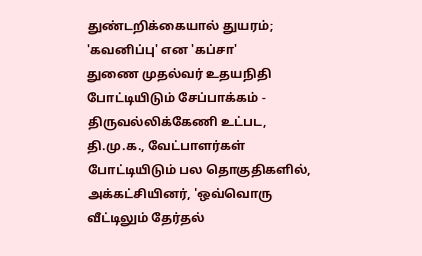துண்டறிக்கையால் துயரம்; 'கவனிப்பு' என 'கப்சா'
துணை முதல்வர் உதயநிதி போட்டியிடும் சேப்பாக்கம் - திருவல்லிக்கேணி உட்பட, தி.மு.க., வேட்பாளர்கள் போட்டியிடும் பல தொகுதிகளில், அக்கட்சியினர், 'ஒவ்வொரு வீட்டிலும் தேர்தல்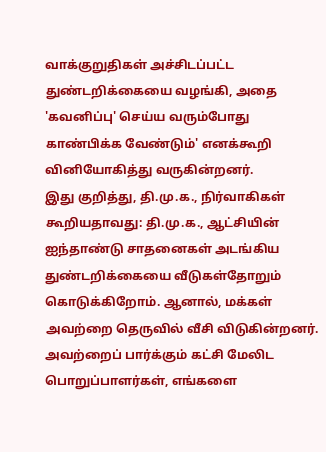வாக்குறுதிகள் அச்சிடப்பட்ட துண்டறிக்கையை வழங்கி, அதை 'கவனிப்பு' செய்ய வரும்போது காண்பிக்க வேண்டும்' எனக்கூறி வினியோகித்து வருகின்றனர்.
இது குறித்து, தி.மு.க., நிர்வாகிகள் கூறியதாவது: தி.மு.க., ஆட்சியின் ஐந்தாண்டு சாதனைகள் அடங்கிய துண்டறிக்கையை வீடுகள்தோறும் கொடுக்கிறோம். ஆனால், மக்கள் அவற்றை தெருவில் வீசி விடுகின்றனர். அவற்றைப் பார்க்கும் கட்சி மேலிட பொறுப்பாளர்கள், எங்களை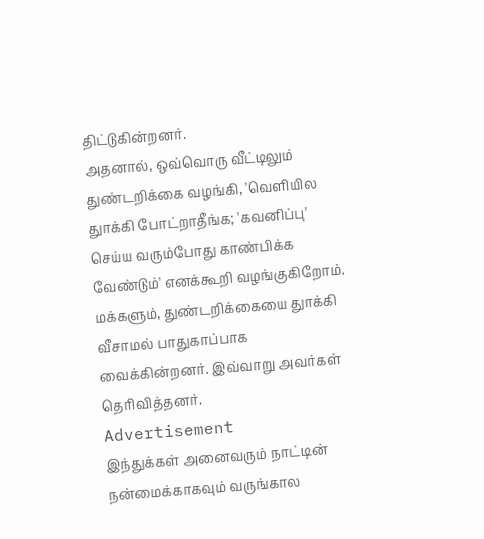திட்டுகின்றனர்.
அதனால், ஒவ்வொரு வீட்டிலும் துண்டறிக்கை வழங்கி, 'வெளியில துாக்கி போட்றாதீங்க; 'கவனிப்பு' செய்ய வரும்போது காண்பிக்க வேண்டும்' எனக்கூறி வழங்குகிறோம். மக்களும், துண்டறிக்கையை துாக்கி வீசாமல் பாதுகாப்பாக வைக்கின்றனர். இவ்வாறு அவர்கள் தெரிவித்தனர்.
Advertisement
இந்துக்கள் அனைவரும் நாட்டின் நன்மைக்காகவும் வருங்கால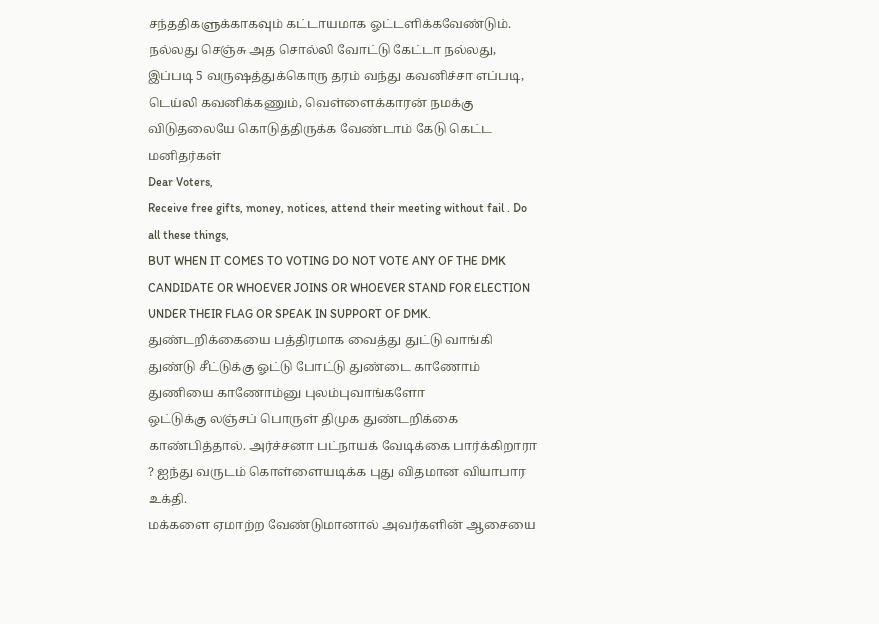சந்ததிகளுக்காகவும் கட்டாயமாக ஓட்டளிக்கவேண்டும்.
நல்லது செஞ்சு அத சொல்லி வோட்டு கேட்டா நல்லது, இப்படி 5 வருஷத்துக்கொரு தரம் வந்து கவனிச்சா எப்படி, டெய்லி கவனிக்கணும், வெள்ளைக்காரன் நமக்கு விடுதலையே கொடுத்திருக்க வேண்டாம் கேடு கெட்ட மனிதர்கள்
Dear Voters,
Receive free gifts, money, notices, attend their meeting without fail . Do all these things,
BUT WHEN IT COMES TO VOTING DO NOT VOTE ANY OF THE DMK CANDIDATE OR WHOEVER JOINS OR WHOEVER STAND FOR ELECTION UNDER THEIR FLAG OR SPEAK IN SUPPORT OF DMK.
துண்டறிக்கையை பத்திரமாக வைத்து துட்டு வாங்கி துண்டு சீட்டுக்கு ஓட்டு போட்டு துண்டை காணோம் துணியை காணோம்னு புலம்புவாங்களோ
ஒட்டுக்கு லஞ்சப் பொருள் திமுக துண்டறிக்கை காண்பித்தால். அர்ச்சனா பட்நாயக் வேடிக்கை பார்க்கிறாரா ? ஐந்து வருடம் கொள்ளையடிக்க புது விதமான வியாபார உக்தி.
மக்களை ஏமாற்ற வேண்டுமானால் அவர்களின் ஆசையை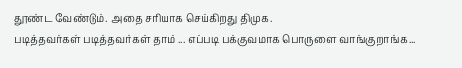தூண்ட வேண்டும். அதை சரியாக செய்கிறது திமுக.
படித்தவர்கள் படித்தவர்கள் தாம் ... எப்படி பக்குவமாக பொருளை வாங்குறாங்க...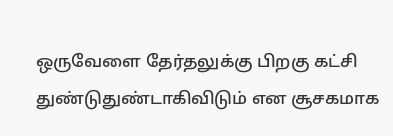ஒருவேளை தேர்தலுக்கு பிறகு கட்சி துண்டுதுண்டாகிவிடும் என சூசகமாக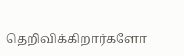தெறிவிக்கிறார்களோ